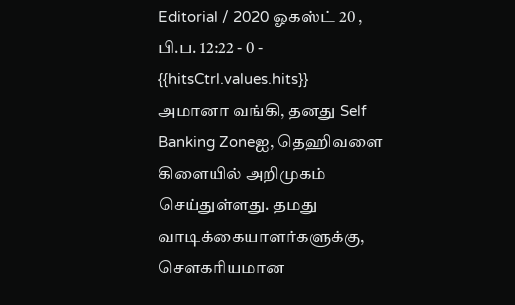Editorial / 2020 ஓகஸ்ட் 20 , பி.ப. 12:22 - 0 - {{hitsCtrl.values.hits}}
அமானா வங்கி, தனது Self Banking Zoneஐ, தெஹிவளை கிளையில் அறிமுகம் செய்துள்ளது. தமது வாடிக்கையாளர்களுக்கு, சௌகரியமான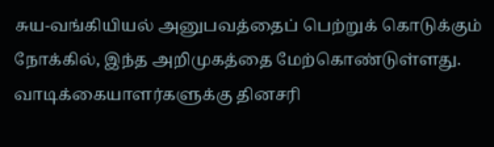சுய-வங்கியியல் அனுபவத்தைப் பெற்றுக் கொடுக்கும் நோக்கில், இந்த அறிமுகத்தை மேற்கொண்டுள்ளது.
வாடிக்கையாளர்களுக்கு தினசரி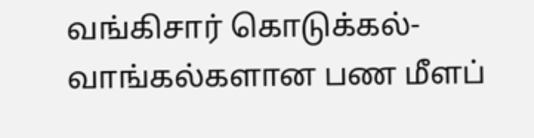வங்கிசார் கொடுக்கல்-வாங்கல்களான பண மீளப்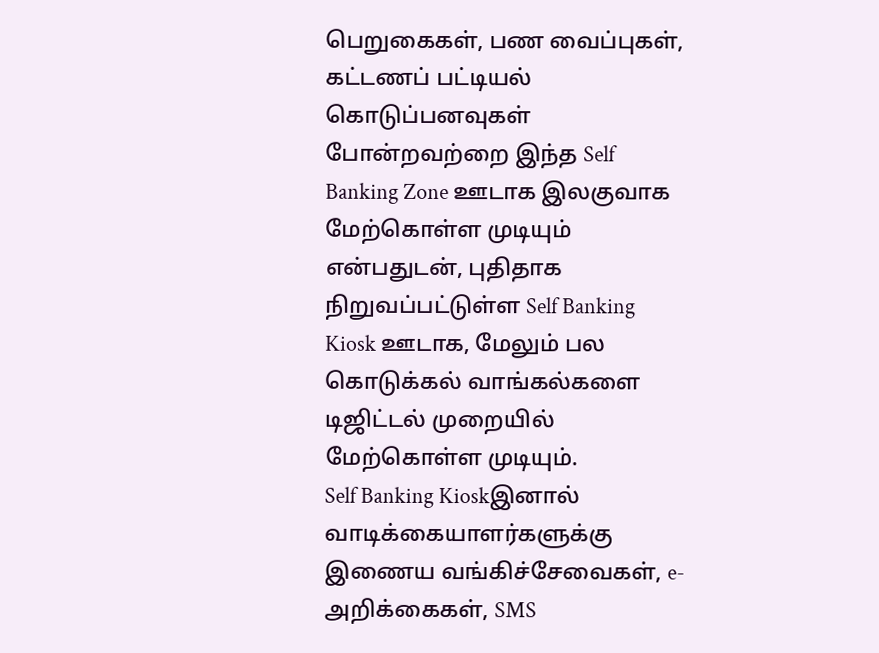பெறுகைகள், பண வைப்புகள், கட்டணப் பட்டியல் கொடுப்பனவுகள் போன்றவற்றை இந்த Self Banking Zone ஊடாக இலகுவாக மேற்கொள்ள முடியும் என்பதுடன், புதிதாக நிறுவப்பட்டுள்ள Self Banking Kiosk ஊடாக, மேலும் பல கொடுக்கல் வாங்கல்களை டிஜிட்டல் முறையில் மேற்கொள்ள முடியும்.
Self Banking Kioskஇனால் வாடிக்கையாளர்களுக்கு இணைய வங்கிச்சேவைகள், e-அறிக்கைகள், SMS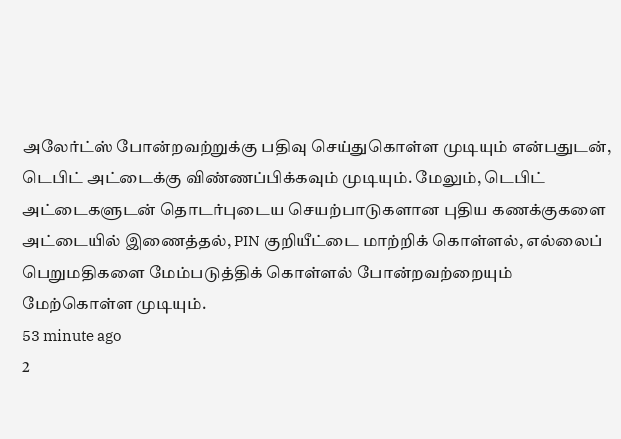அலேர்ட்ஸ் போன்றவற்றுக்கு பதிவு செய்துகொள்ள முடியும் என்பதுடன், டெபிட் அட்டைக்கு விண்ணப்பிக்கவும் முடியும். மேலும், டெபிட் அட்டைகளுடன் தொடர்புடைய செயற்பாடுகளான புதிய கணக்குகளை அட்டையில் இணைத்தல், PIN குறியீட்டை மாற்றிக் கொள்ளல், எல்லைப் பெறுமதிகளை மேம்படுத்திக் கொள்ளல் போன்றவற்றையும் மேற்கொள்ள முடியும்.
53 minute ago
2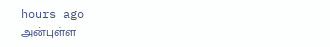hours ago
அன்புள்ள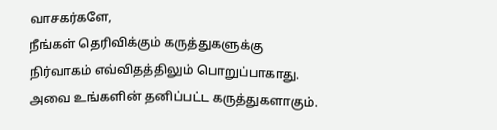வாசகர்களே,
நீங்கள் தெரிவிக்கும் கருத்துகளுக்கு நிர்வாகம் எவ்விதத்திலும் பொறுப்பாகாது. அவை உங்களின் தனிப்பட்ட கருத்துகளாகும்.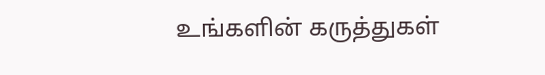உங்களின் கருத்துகள்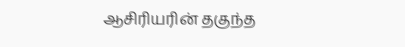ஆசிரியரின் தகுந்த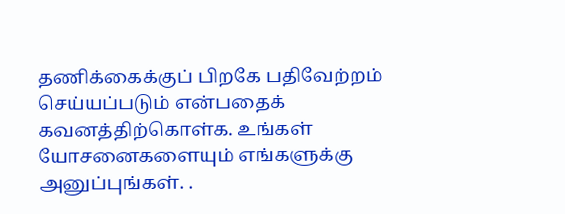தணிக்கைக்குப் பிறகே பதிவேற்றம் செய்யப்படும் என்பதைக் கவனத்திற்கொள்க. உங்கள் யோசனைகளையும் எங்களுக்கு அனுப்புங்கள். .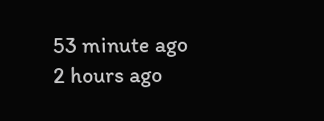53 minute ago
2 hours ago